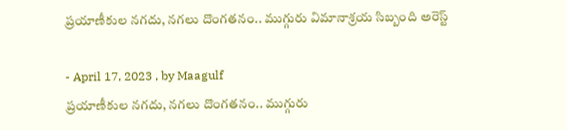ప్రయాణీకుల నగదు, నగలు దొంగతనం.. ముగ్గురు విమానాశ్రయ సిబ్బంది అరెస్ట్

- April 17, 2023 , by Maagulf
ప్రయాణీకుల నగదు, నగలు దొంగతనం.. ముగ్గురు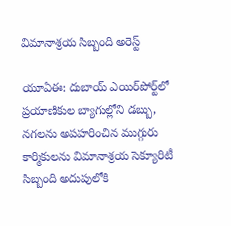విమానాశ్రయ సిబ్బంది అరెస్ట్

యూఏఈ: దుబాయ్ ఎయిర్‌పోర్ట్‌లో ప్రయాణికుల బ్యాగుల్లోని డబ్బు, నగలను అపహరించిన ముగ్గురు కార్మికులను విమానాశ్రయ సెక్యూరిటీ సిబ్బంది అదుపులోకి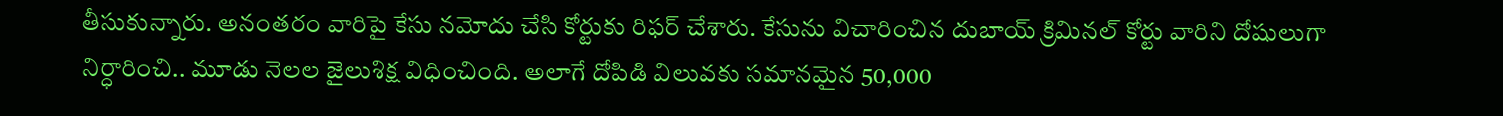తీసుకున్నారు. అనంతరం వారిపై కేసు నమోదు చేసి కోర్టుకు రిఫర్ చేశారు. కేసును విచారించిన దుబాయ్ క్రిమినల్ కోర్టు వారిని దోషులుగా నిర్ధారించి.. మూడు నెలల జైలుశిక్ష విధించింది. అలాగే దోపిడి విలువకు సమానమైన 50,000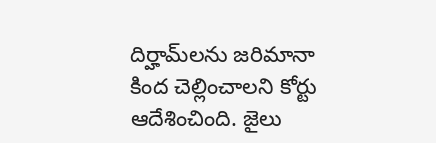దిర్హామ్‌లను జరిమానా కింద చెల్లించాలని కోర్టు ఆదేశించింది. జైలు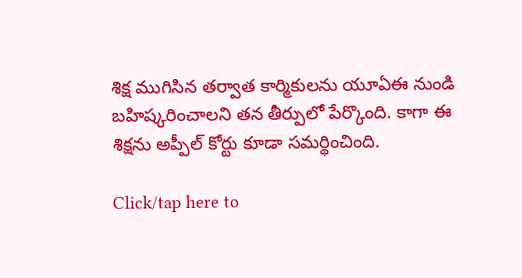శిక్ష ముగిసిన తర్వాత కార్మికులను యూఏఈ నుండి బహిష్కరించాలని తన తీర్పులో పేర్కొంది. కాగా ఈ శిక్షను అప్పీల్ కోర్టు కూడా సమర్థించింది.

Click/tap here to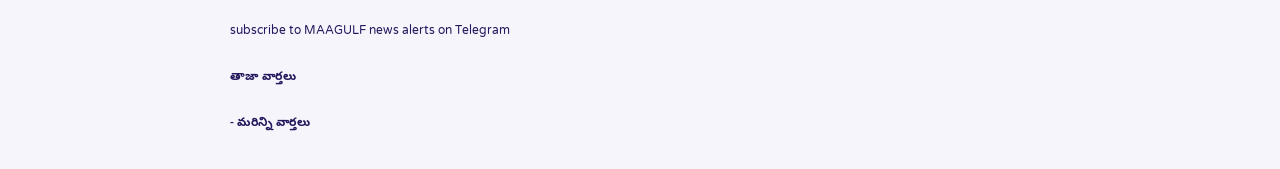subscribe to MAAGULF news alerts on Telegram

తాజా వార్తలు

- మరిన్ని వార్తలు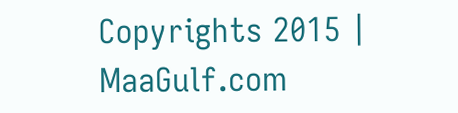Copyrights 2015 | MaaGulf.com